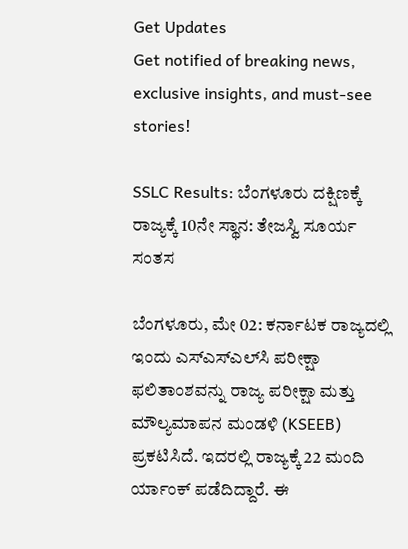Get Updates
Get notified of breaking news, exclusive insights, and must-see stories!

SSLC Results: ಬೆಂಗಳೂರು ದಕ್ಷಿಣಕ್ಕೆ ರಾಜ್ಯಕ್ಕೆ 10ನೇ ಸ್ಥಾನ: ತೇಜಸ್ವಿ ಸೂರ್ಯ ಸಂತಸ

ಬೆಂಗಳೂರು, ಮೇ 02: ಕರ್ನಾಟಕ ರಾಜ್ಯದಲ್ಲಿ ಇಂದು ಎಸ್‌ಎಸ್‌ಎಲ್‌ಸಿ ಪರೀಕ್ಷಾ ಫಲಿತಾಂಶವನ್ನು ರಾಜ್ಯ ಪರೀಕ್ಷಾ ಮತ್ತು ಮೌಲ್ಯಮಾಪನ ಮಂಡಳಿ (KSEEB) ಪ್ರಕಟಿಸಿದೆ. ಇದರಲ್ಲಿ ರಾಜ್ಯಕ್ಕೆ 22 ಮಂದಿ ರ್ಯಾಂಕ್ ಪಡೆದಿದ್ದಾರೆ. ಈ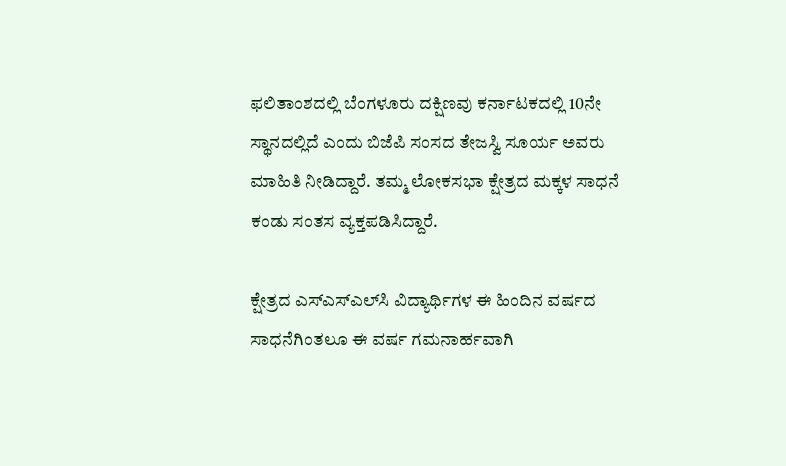ಫಲಿತಾಂಶದಲ್ಲಿ ಬೆಂಗಳೂರು ದಕ್ಷಿಣವು ಕರ್ನಾಟಕದಲ್ಲಿ 10ನೇ ಸ್ಥಾನದಲ್ಲಿದೆ ಎಂದು ಬಿಜೆಪಿ ಸಂಸದ ತೇಜಸ್ವಿ ಸೂರ್ಯ ಅವರು ಮಾಹಿತಿ ನೀಡಿದ್ದಾರೆ. ತಮ್ಮ ಲೋಕಸಭಾ ಕ್ಷೇತ್ರದ ಮಕ್ಕಳ ಸಾಧನೆ ಕಂಡು ಸಂತಸ ವ್ಯಕ್ತಪಡಿಸಿದ್ದಾರೆ.

ಕ್ಷೇತ್ರದ ಎಸ್‌ಎಸ್‌ಎಲ್‌ಸಿ ವಿದ್ಯಾರ್ಥಿಗಳ ಈ ಹಿಂದಿನ ವರ್ಷದ ಸಾಧನೆಗಿಂತಲೂ ಈ ವರ್ಷ ಗಮನಾರ್ಹವಾಗಿ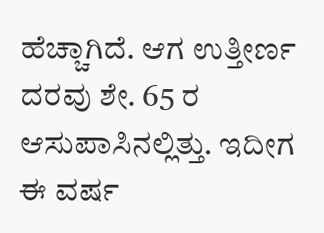ಹೆಚ್ಚಾಗಿದೆ. ಆಗ ಉತ್ತೀರ್ಣ ದರವು ಶೇ. 65 ರ ಆಸುಪಾಸಿನಲ್ಲಿತ್ತು. ಇದೀಗ ಈ ವರ್ಷ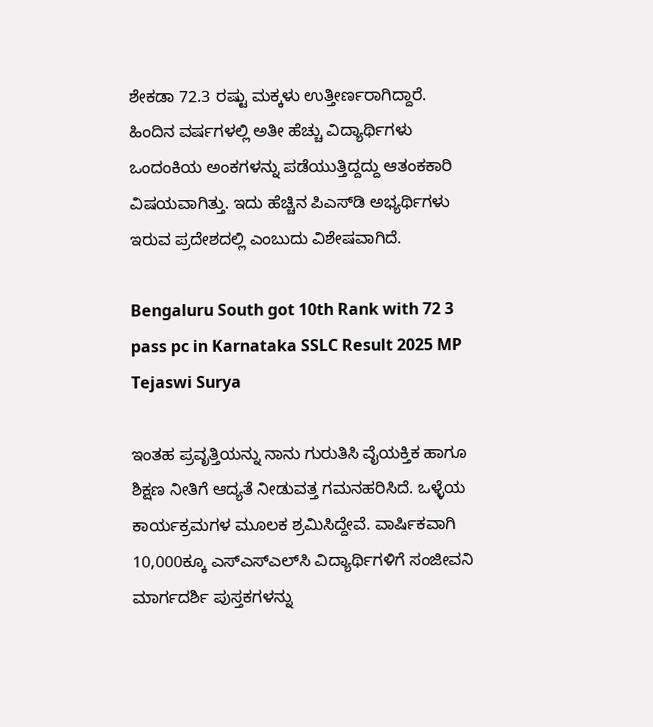ಶೇಕಡಾ 72.3 ರಷ್ಟು ಮಕ್ಕಳು ಉತ್ತೀರ್ಣರಾಗಿದ್ದಾರೆ. ಹಿಂದಿನ ವರ್ಷಗಳಲ್ಲಿ ಅತೀ ಹೆಚ್ಚು ವಿದ್ಯಾರ್ಥಿಗಳು ಒಂದಂಕಿಯ ಅಂಕಗಳನ್ನು ಪಡೆಯುತ್ತಿದ್ದದ್ದು ಆತಂಕಕಾರಿ ವಿಷಯವಾಗಿತ್ತು. ಇದು ಹೆಚ್ಚಿನ ಪಿಎಸ್‌ಡಿ ಅಭ್ಯರ್ಥಿಗಳು ಇರುವ ಪ್ರದೇಶದಲ್ಲಿ ಎಂಬುದು ವಿಶೇಷವಾಗಿದೆ.

Bengaluru South got 10th Rank with 72 3 pass pc in Karnataka SSLC Result 2025 MP Tejaswi Surya

ಇಂತಹ ಪ್ರವೃತ್ತಿಯನ್ನು ನಾನು ಗುರುತಿಸಿ ವೈಯಕ್ತಿಕ ಹಾಗೂ ಶಿಕ್ಷಣ ನೀತಿಗೆ ಆದ್ಯತೆ ನೀಡುವತ್ತ ಗಮನಹರಿಸಿದೆ. ಒಳ್ಳೆಯ ಕಾರ್ಯಕ್ರಮಗಳ ಮೂಲಕ ಶ್ರಮಿಸಿದ್ದೇವೆ. ವಾರ್ಷಿಕವಾಗಿ 10,000ಕ್ಕೂ ಎಸ್‌ಎಸ್‌ಎಲ್‌ಸಿ ವಿದ್ಯಾರ್ಥಿಗಳಿಗೆ ಸಂಜೀವನಿ ಮಾರ್ಗದರ್ಶಿ ಪುಸ್ತಕಗಳನ್ನು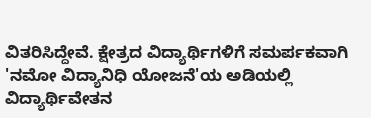ವಿತರಿಸಿದ್ದೇವೆ. ಕ್ಷೇತ್ರದ ವಿದ್ಯಾರ್ಥಿಗಳಿಗೆ ಸಮರ್ಪಕವಾಗಿ 'ನಮೋ ವಿದ್ಯಾನಿಧಿ ಯೋಜನೆ'ಯ ಅಡಿಯಲ್ಲಿ ವಿದ್ಯಾರ್ಥಿವೇತನ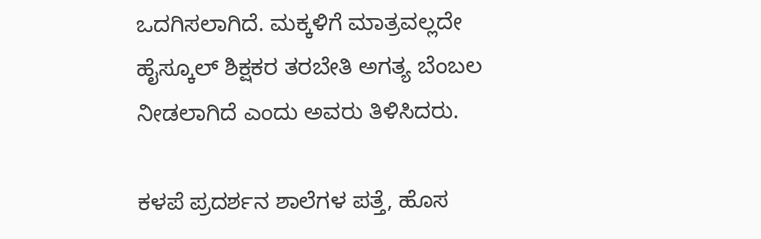ಒದಗಿಸಲಾಗಿದೆ. ಮಕ್ಕಳಿಗೆ ಮಾತ್ರವಲ್ಲದೇ ಹೈಸ್ಕೂಲ್ ಶಿಕ್ಷಕರ ತರಬೇತಿ ಅಗತ್ಯ ಬೆಂಬಲ ನೀಡಲಾಗಿದೆ ಎಂದು ಅವರು ತಿಳಿಸಿದರು.

ಕಳಪೆ ಪ್ರದರ್ಶನ ಶಾಲೆಗಳ ಪತ್ತೆ, ಹೊಸ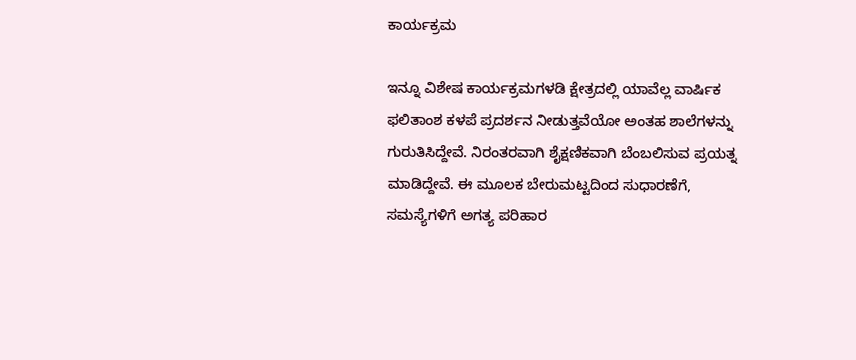ಕಾರ್ಯಕ್ರಮ

ಇನ್ನೂ ವಿಶೇಷ ಕಾರ್ಯಕ್ರಮಗಳಡಿ ಕ್ಷೇತ್ರದಲ್ಲಿ ಯಾವೆಲ್ಲ ವಾರ್ಷಿಕ ಫಲಿತಾಂಶ ಕಳಪೆ ಪ್ರದರ್ಶನ ನೀಡುತ್ತವೆಯೋ ಅಂತಹ ಶಾಲೆಗಳನ್ನು ಗುರುತಿಸಿದ್ದೇವೆ. ನಿರಂತರವಾಗಿ ಶೈಕ್ಷಣಿಕವಾಗಿ ಬೆಂಬಲಿಸುವ ಪ್ರಯತ್ನ ಮಾಡಿದ್ದೇವೆ. ಈ ಮೂಲಕ ಬೇರುಮಟ್ಟದಿಂದ ಸುಧಾರಣೆಗೆ, ಸಮಸ್ಯೆಗಳಿಗೆ ಅಗತ್ಯ ಪರಿಹಾರ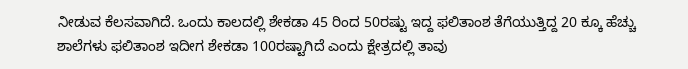ನೀಡುವ ಕೆಲಸವಾಗಿದೆ. ಒಂದು ಕಾಲದಲ್ಲಿ ಶೇಕಡಾ 45 ರಿಂದ 50ರಷ್ಟು ಇದ್ದ ಫಲಿತಾಂಶ ತೆಗೆಯುತ್ತಿದ್ದ 20 ಕ್ಕೂ ಹೆಚ್ಚು ಶಾಲೆಗಳು ಫಲಿತಾಂಶ ಇದೀಗ ಶೇಕಡಾ 100ರಷ್ಟಾಗಿದೆ ಎಂದು ಕ್ಷೇತ್ರದಲ್ಲಿ ತಾವು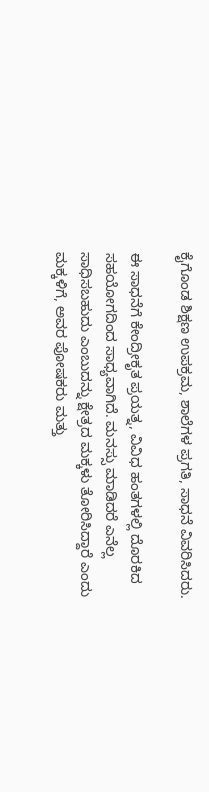ಕೈಗೊಂಡ ಶಿಕ್ಷಣ ಉಪಕ್ರಮ, ಶಾಲೆಗಳ ಪ್ರಗತಿ, ಸಾಧನೆ ವಿವರಿಸಿದರು.

ಈ ಸಾಧನೆಗೆ ಕೇಂದ್ರೀಕೃತ ಪ್ರಯತ್ನ, ವಿವಿಧ ಹಂತಗಳಲ್ಲಿ ದೊರಕಿದ ಸಹಯೋಗದಿಂದ ಸಾಧ್ಯವಾಗಿದೆ. ಮನಸ್ಸು ಮಾಡಿದರೆ ಎನೆಲ್ಲ ಸಾಧಿಸಬಹುದು ಎಂಬುದನ್ನು ಕ್ಷೇತ್ರದ ಮಕ್ಕಳು ತೋರಿಸಿದ್ದಾರೆ ಎಂದು ಮಕ್ಕಳಿಗೆ, ಅವರ ಪೋಷಕರು ಮತ್ತು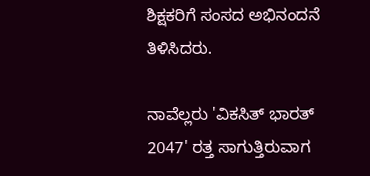ಶಿಕ್ಷಕರಿಗೆ ಸಂಸದ ಅಭಿನಂದನೆ ತಿಳಿಸಿದರು.

ನಾವೆಲ್ಲರು 'ವಿಕಸಿತ್ ಭಾರತ್ 2047' ರತ್ತ ಸಾಗುತ್ತಿರುವಾಗ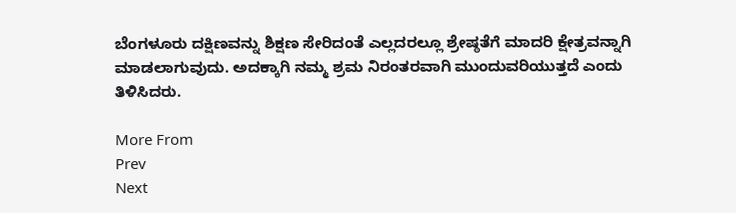ಬೆಂಗಳೂರು ದಕ್ಷಿಣವನ್ನು ಶಿಕ್ಷಣ ಸೇರಿದಂತೆ ಎಲ್ಲದರಲ್ಲೂ ಶ್ರೇಷ್ಠತೆಗೆ ಮಾದರಿ ಕ್ಷೇತ್ರವನ್ನಾಗಿ ಮಾಡಲಾಗುವುದು. ಅದಕ್ಕಾಗಿ ನಮ್ಮ ಶ್ರಮ ನಿರಂತರವಾಗಿ ಮುಂದುವರಿಯುತ್ತದೆ ಎಂದು ತಿಳಿಸಿದರು.

More From
Prev
Next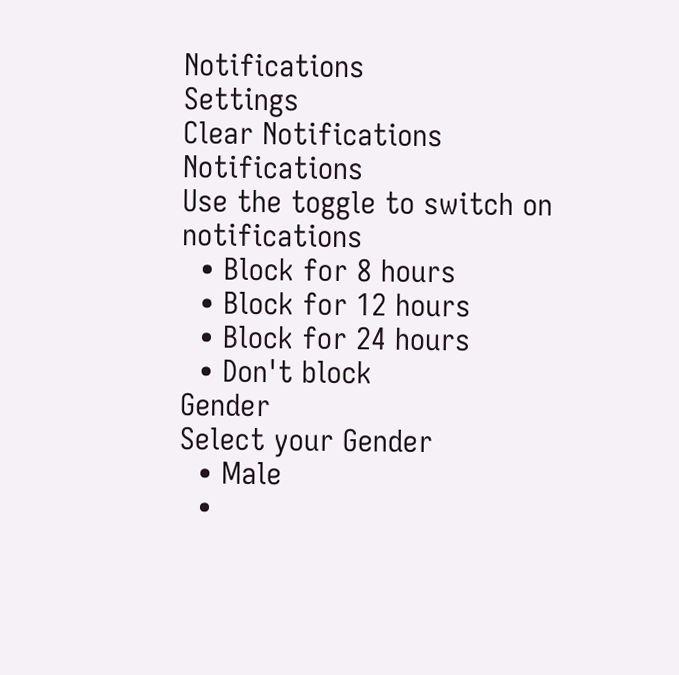Notifications
Settings
Clear Notifications
Notifications
Use the toggle to switch on notifications
  • Block for 8 hours
  • Block for 12 hours
  • Block for 24 hours
  • Don't block
Gender
Select your Gender
  • Male
  •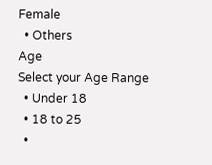Female
  • Others
Age
Select your Age Range
  • Under 18
  • 18 to 25
  •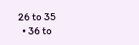26 to 35
  • 36 to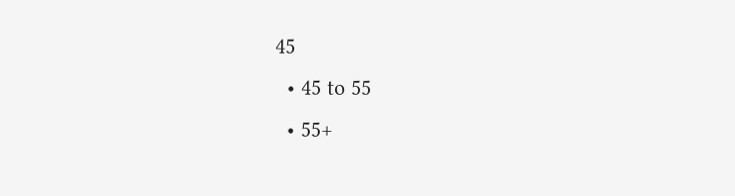45
  • 45 to 55
  • 55+